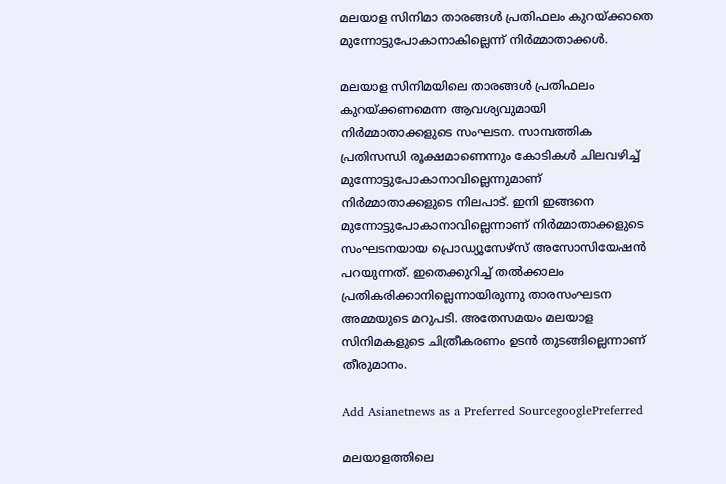മലയാള സിനിമാ താരങ്ങള്‍ പ്രതിഫലം കുറയ്‍ക്കാതെ മുന്നോട്ടുപോകാനാകില്ലെന്ന് നിര്‍മ്മാതാക്കള്‍.

മലയാള സിനിമയിലെ താരങ്ങള്‍ പ്രതിഫലം കുറയ്ക്കണമെന്ന ആവശ്യവുമായി നിര്‍മ്മാതാക്കളുടെ സംഘടന. സാമ്പത്തിക പ്രതിസന്ധി രൂക്ഷമാണെന്നും കോടികള്‍ ചിലവഴിച്ച് മുന്നോട്ടുപോകാനാവില്ലെന്നുമാണ് നിര്‍മ്മാതാക്കളുടെ നിലപാട്. ഇനി ഇങ്ങനെ മുന്നോട്ടുപോകാനാവില്ലെന്നാണ് നിര്‍മ്മാതാക്കളുടെ സംഘടനയായ പ്രൊഡ്യൂസേഴ്‍സ് അസോസിയേഷൻ പറയുന്നത്. ഇതെക്കുറിച്ച് തല്‍ക്കാലം പ്രതികരിക്കാനില്ലെന്നായിരുന്നു താരസംഘടന അമ്മയുടെ മറുപടി. അതേസമയം മലയാള സിനിമകളുടെ ചിത്രീകരണം ഉടൻ തുടങ്ങില്ലെന്നാണ് തീരുമാനം.

Add Asianetnews as a Preferred SourcegooglePreferred

മലയാളത്തിലെ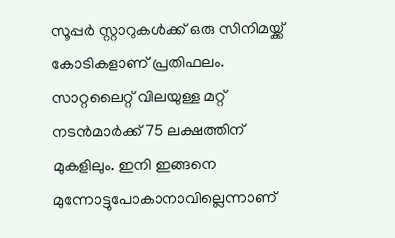സൂപ്പര്‍ സ്റ്റാറുകള്‍ക്ക് ഒരു സിനിമയ്ക്ക് കോടികളാണ് പ്രതിഫലം. സാറ്റലൈറ്റ് വിലയുള്ള മറ്റ് നടൻമാര്‍ക്ക് 75 ലക്ഷത്തിന് മുകളിലും. ഇനി ഇങ്ങനെ മുന്നോട്ടുപോകാനാവില്ലെന്നാണ്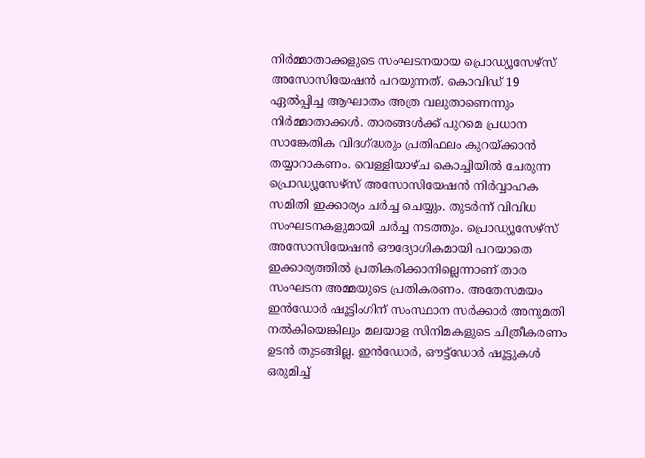നിര്‍മ്മാതാക്കളുടെ സംഘടനയായ പ്രൊഡ്യൂസേഴ്സ് അസോസിയേഷൻ പറയുന്നത്. കൊവിഡ് 19 ഏല്‍പ്പിച്ച ആഘാതം അത്ര വലുതാണെന്നും നിര്‍മ്മാതാക്കള്‍. താരങ്ങള്‍ക്ക് പുറമെ പ്രധാന സാങ്കേതിക വിദഗ്ദ്ധരും പ്രതിഫലം കുറയ്ക്കാൻ തയ്യാറാകണം. വെള്ളിയാഴ്‍ച കൊച്ചിയില്‍ ചേരുന്ന പ്രൊഡ്യൂസേഴ്സ് അസോസിയേഷൻ നിര്‍വ്വാഹക സമിതി ഇക്കാര്യം ചര്‍ച്ച ചെയ്യും. തുടര്‍ന്ന് വിവിധ സംഘടനകളുമായി ചര്‍ച്ച നടത്തും. പ്രൊഡ്യൂസേഴ്‍സ് അസോസിയേഷൻ ഔദ്യോഗികമായി പറയാതെ ഇക്കാര്യത്തില്‍ പ്രതികരിക്കാനില്ലെന്നാണ് താര സംഘടന അമ്മയുടെ പ്രതികരണം. അതേസമയം ഇൻഡോര്‍ ഷൂട്ടിംഗിന് സംസ്ഥാന സര്‍ക്കാര്‍ അനുമതി നല്‍കിയെങ്കിലും മലയാള സിനിമകളുടെ ചിത്രീകരണം ഉടൻ തുടങ്ങില്ല. ഇൻഡോര്‍, ഔട്ട്ഡോര്‍ ഷൂട്ടുകള്‍ ഒരുമിച്ച്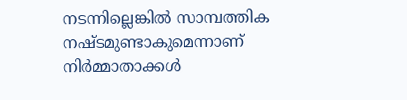നടന്നില്ലെങ്കില്‍ സാമ്പത്തിക നഷ്‍ടമുണ്ടാകുമെന്നാണ് നിര്‍മ്മാതാക്കള്‍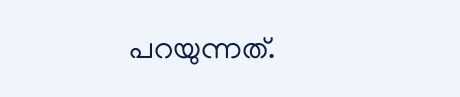പറയുന്നത്.